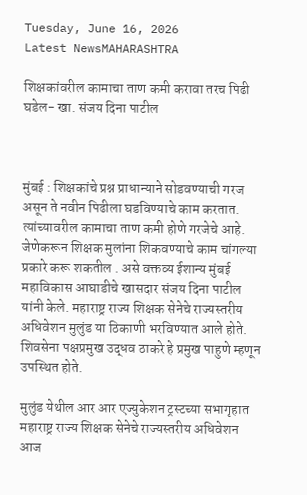Tuesday, June 16, 2026
Latest NewsMAHARASHTRA

शिक्षकांवरील कामाचा ताण कमी करावा तरच पिढी घडेल- खा. संजय दिना पाटील



मुंबई : शिक्षकांचे प्रश्न प्राधान्याने सोडवण्याची गरज असून ते नवीन पिढीला घडविण्याचे काम करतात. त्यांच्यावरील कामाचा ताण कमी होणे गरजेचे आहे. जेणेकरून शिक्षक मुलांना शिकवण्याचे काम चांगल्या प्रकारे करू शकतील . असे वक्तव्य ईशान्य मुंबई महाविकास आघाडीचे खासदार संजय दिना पाटील यांनी केले. महाराष्ट्र राज्य शिक्षक सेनेचे राज्यस्तरीय अधिवेशन मुलुंड या ठिकाणी भरविण्यात आले होते. शिवसेना पक्षप्रमुख उद्धव ठाकरे हे प्रमुख पाहुणे म्हणून उपस्थित होते.

मुलुंड येथील आर आर एज्युकेशन ट्रस्टच्या सभागृहात महाराष्ट्र राज्य शिक्षक सेनेचे राज्यस्तरीय अधिवेशन आज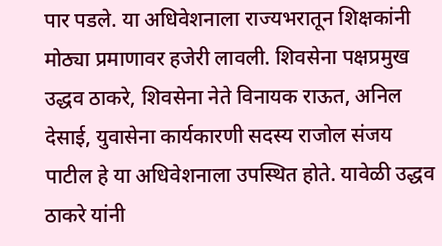पार पडले. या अधिवेशनाला राज्यभरातून शिक्षकांनी मोठ्या प्रमाणावर हजेरी लावली. शिवसेना पक्षप्रमुख उद्धव ठाकरे, शिवसेना नेते विनायक राऊत, अनिल देसाई, युवासेना कार्यकारणी सदस्य राजोल संजय पाटील हे या अधिवेशनाला उपस्थित होते. यावेळी उद्धव ठाकरे यांनी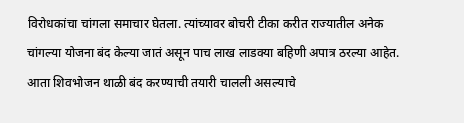विरोधकांचा चांगला समाचार घेतला. त्यांच्यावर बोचरी टीका करीत राज्यातील अनेक चांगल्या योजना बंद केल्या जातं असून पाच लाख लाडक्या बहिणी अपात्र ठरल्या आहेत. आता शिवभोजन थाळी बंद करण्याची तयारी चालली असल्याचे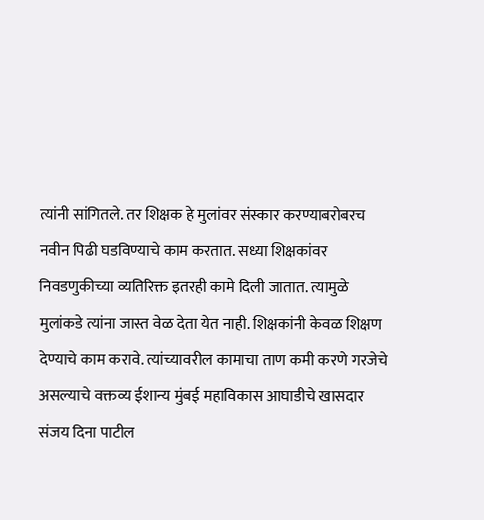त्यांनी सांगितले. तर शिक्षक हे मुलांवर संस्कार करण्याबरोबरच नवीन पिढी घडविण्याचे काम करतात. सध्या शिक्षकांवर निवडणुकीच्या व्यतिरिक्त इतरही कामे दिली जातात. त्यामुळे मुलांकडे त्यांना जास्त वेळ देता येत नाही. शिक्षकांनी केवळ शिक्षण देण्याचे काम करावे. त्यांच्यावरील कामाचा ताण कमी करणे गरजेचे असल्याचे वक्तव्य ईशान्य मुंबई महाविकास आघाडीचे खासदार संजय दिना पाटील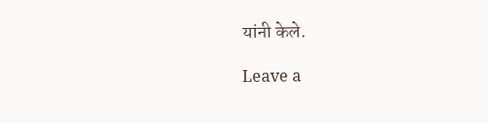यांनी केले.

Leave a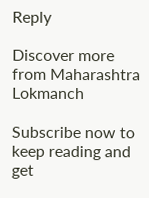Reply

Discover more from Maharashtra Lokmanch

Subscribe now to keep reading and get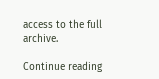access to the full archive.

Continue reading